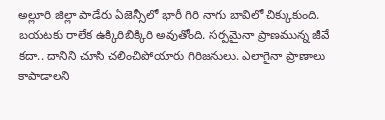అల్లూరి జిల్లా పాడేరు ఏజెన్సీలో భారీ గిరి నాగు బావిలో చిక్కుకుంది. బయటకు రాలేక ఉక్కిరిబిక్కిరి అవుతోంది. సర్పమైనా ప్రాణమున్న జీవే కదా.. దానిని చూసి చలించిపోయారు గిరిజనులు. ఎలాగైనా ప్రాణాలు కాపాడాలని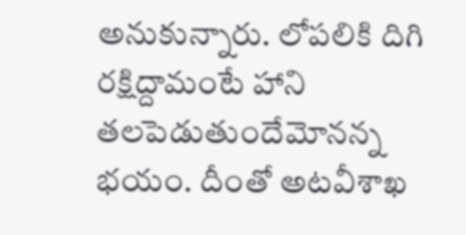అనుకున్నారు. లోపలికి దిగి రక్షిద్దామంటే హాని తలపెడుతుందేమోనన్న భయం. దీంతో అటవీశాఖ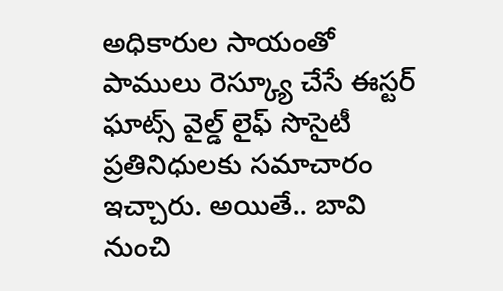అధికారుల సాయంతో పాములు రెస్క్యూ చేసే ఈస్టర్ ఘాట్స్ వైల్డ్ లైఫ్ సొసైటీ ప్రతినిధులకు సమాచారం ఇచ్చారు. అయితే.. బావి నుంచి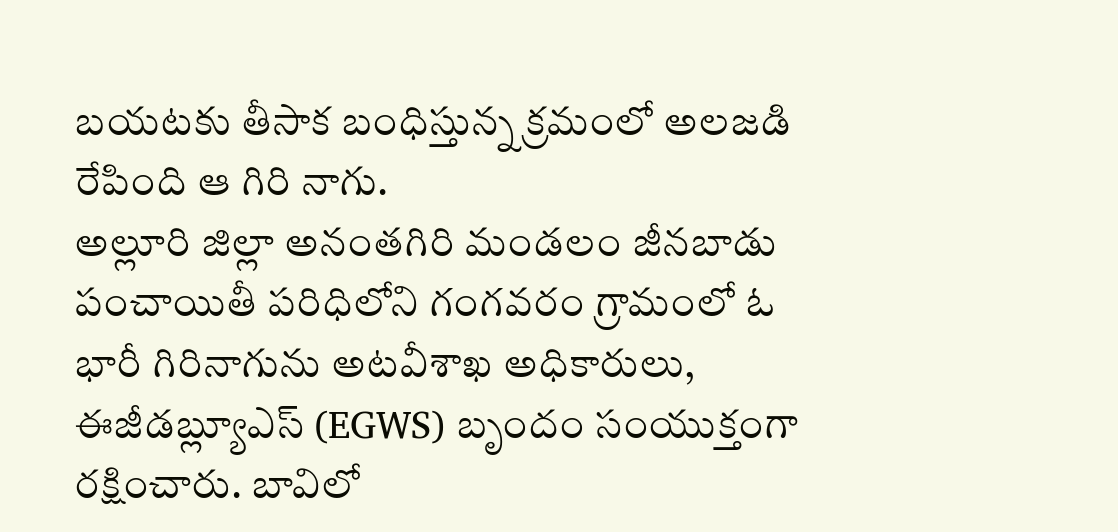బయటకు తీసాక బంధిస్తున్న క్రమంలో అలజడి రేపింది ఆ గిరి నాగు.
అల్లూరి జిల్లా అనంతగిరి మండలం జీనబాడు పంచాయితీ పరిధిలోని గంగవరం గ్రామంలో ఓ భారీ గిరినాగును అటవీశాఖ అధికారులు, ఈజీడబ్ల్యూఎస్ (EGWS) బృందం సంయుక్తంగా రక్షించారు. బావిలో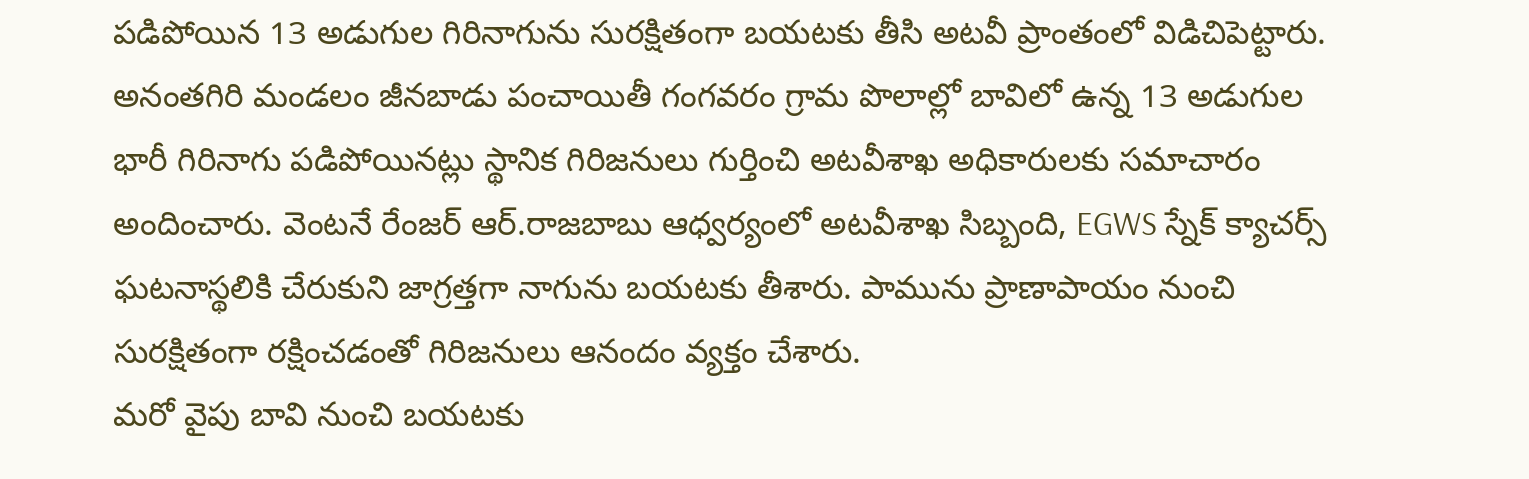పడిపోయిన 13 అడుగుల గిరినాగును సురక్షితంగా బయటకు తీసి అటవీ ప్రాంతంలో విడిచిపెట్టారు. అనంతగిరి మండలం జీనబాడు పంచాయితీ గంగవరం గ్రామ పొలాల్లో బావిలో ఉన్న 13 అడుగుల భారీ గిరినాగు పడిపోయినట్లు స్థానిక గిరిజనులు గుర్తించి అటవీశాఖ అధికారులకు సమాచారం అందించారు. వెంటనే రేంజర్ ఆర్.రాజబాబు ఆధ్వర్యంలో అటవీశాఖ సిబ్బంది, EGWS స్నేక్ క్యాచర్స్ ఘటనాస్థలికి చేరుకుని జాగ్రత్తగా నాగును బయటకు తీశారు. పామును ప్రాణాపాయం నుంచి సురక్షితంగా రక్షించడంతో గిరిజనులు ఆనందం వ్యక్తం చేశారు.
మరో వైపు బావి నుంచి బయటకు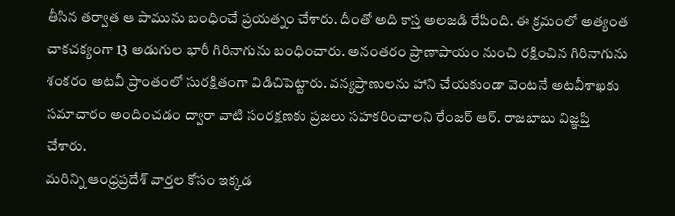తీసిన తర్వాత ఆ పామును బంధించే ప్రయత్నం చేశారు. దీంతో అది కాస్త అలజడి రేపింది. ఈ క్రమంలో అత్యంత చాకచక్యంగా 13 అడుగుల భారీ గిరినాగును బంధించారు. అనంతరం ప్రాణాపాయం నుంచి రక్షించిన గిరినాగును శంకరం అటవీ ప్రాంతంలో సురక్షితంగా విడిచిపెట్టారు. వన్యప్రాణులను హాని చేయకుండా వెంటనే అటవీశాఖకు సమాచారం అందించడం ద్వారా వాటి సంరక్షణకు ప్రజలు సహకరించాలని రేంజర్ ఆర్. రాజబాబు విజ్ఞప్తి చేశారు.
మరిన్ని ఆంధ్రప్రదేశ్ వార్తల కోసం ఇక్కడ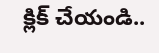క్లిక్ చేయండి..